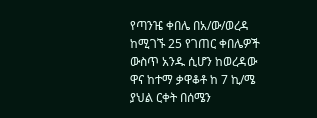የጣንዤ ቀበሌ በአ/ው/ወረዳ ከሚገኙ 25 የገጠር ቀበሌዎች ውስጥ አንዱ ሲሆን ከወረዳው ዋና ከተማ ቃዋቆቶ ከ 7 ኪ/ሜ ያህል ርቀት በሰሜን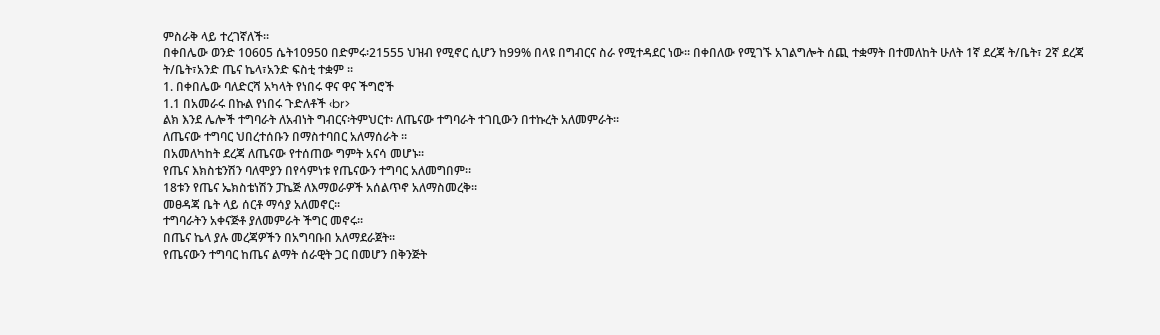ምስራቅ ላይ ተረገኛለች፡፡
በቀበሌው ወንድ 10605 ሴት10950 በድምሩ፡21555 ህዝብ የሚኖር ሲሆን ከ99% በላዩ በግብርና ስራ የሚተዳደር ነው፡፡ በቀበለው የሚገኙ አገልግሎት ሰጪ ተቋማት በተመለከት ሁለት 1ኛ ደረጃ ት/ቤት፣ 2ኛ ደረጃ ት/ቤት፣አንድ ጤና ኬላ፣አንድ ፍስቲ ተቋም ፡፡
1. በቀበሌው ባለድርሻ አካላት የነበሩ ዋና ዋና ችግሮች
1.1 በአመራሩ በኩል የነበሩ ጉድለቶች ‹br>
ልክ እንደ ሌሎች ተግባራት ለአብነት ግብርና፡ትምህርተ፡ ለጤናው ተግባራት ተገቢውን በተኩረት አለመምራት፡፡
ለጤናው ተግባር ህበረተሰቡን በማስተባበር አለማሰራት ፡፡
በአመለካከት ደረጃ ለጤናው የተሰጠው ግምት አናሳ መሆኑ፡፡
የጤና እክስቴንሽን ባለሞያን በየሳምነቱ የጤናውን ተግባር አለመግበም፡፡
18ቱን የጤና ኤክስቴነሽን ፓኬጅ ለእማወራዎች አሰልጥኖ አለማስመረቅ፡፡
መፀዳጃ ቤት ላይ ሰርቶ ማሳያ አለመኖር፡፡
ተግባራትን አቀናጅቶ ያለመምራት ችግር መኖሩ፡፡
በጤና ኬላ ያሉ መረጃዎችን በአግባቡበ አለማደራጀት፡፡
የጤናውን ተግባር ከጤና ልማት ሰራዊት ጋር በመሆን በቅንጅት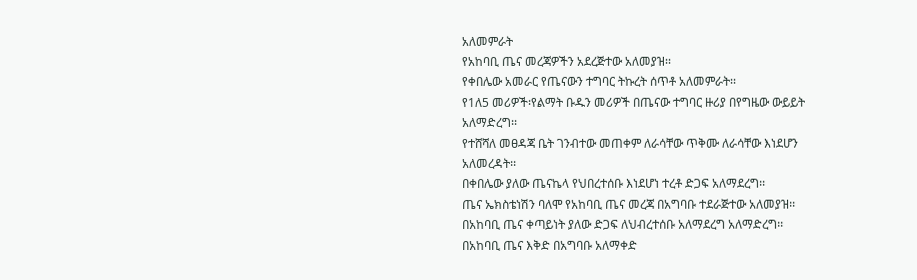አለመምራት
የአከባቢ ጤና መረጃዎችን አደረጅተው አለመያዝ፡፡
የቀበሌው አመራር የጤናውን ተግባር ትኩረት ሰጥቶ አለመምራት፡፡
የ1ለ5 መሪዎች፡የልማት ቡዱን መሪዎች በጤናው ተግባር ዙሪያ በየግዜው ውይይት አለማድረግ፡፡
የተሸሻለ መፀዳጃ ቤት ገንብተው መጠቀም ለራሳቸው ጥቅሙ ለራሳቸው እነደሆን አለመረዳት፡፡
በቀበሌው ያለው ጤናኬላ የህበረተሰቡ እነደሆነ ተረቶ ድጋፍ አለማደረግ፡፡
ጤና ኤክስቴነሽን ባለሞ የአከባቢ ጤና መረጃ በአግባቡ ተደራጅተው አለመያዝ፡፡
በአከባቢ ጤና ቀጣይነት ያለው ድጋፍ ለህብረተሰቡ አለማደረግ አለማድረግ፡፡
በአከባቢ ጤና እቅድ በአግባቡ አለማቀድ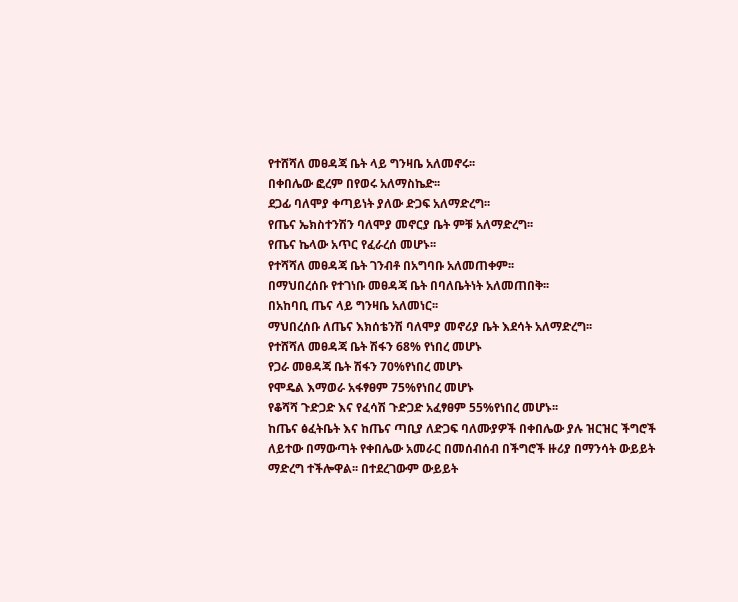የተሸሻለ መፀዳጃ ቤት ላይ ግንዛቤ አለመኖሩ፡፡
በቀበሌው ፎረም በየወሩ አለማስኬድ፡፡
ደጋፊ ባለሞያ ቀጣይነት ያለው ድጋፍ አለማድረግ፡፡
የጤና ኤክስተንሽን ባለሞያ መኖርያ ቤት ምቹ አለማድረግ፡፡
የጤና ኬላው አጥር የፈራረሰ መሆኑ፡፡
የተሻሻለ መፀዳጃ ቤት ገንብቶ በአግባቡ አለመጠቀም፡፡
በማህበረሰቡ የተገነቡ መፀዳጃ ቤት በባለቤትነት አለመጠበቅ፡፡
በአከባቢ ጤና ላይ ግንዛቤ አለመነር፡፡
ማህበረሰቡ ለጤና እክሰቴንሽ ባለሞያ መኖሪያ ቤት እደሳት አለማድረግ፡፡
የተሸሻለ መፀዳጃ ቤት ሽፋን 68% የነበረ መሆኑ
የጋራ መፀዳጃ ቤት ሽፋን 70%የነበረ መሆኑ
የሞዴል እማወራ አፋፃፀም 75%የነበረ መሆኑ
የቆሻሻ ጉድጋድ እና የፈሳሽ ጉድጋድ አፈፃፀም 55%የነበረ መሆኑ፡፡
ከጤና ፅፈትቤት እና ከጤና ጣቢያ ለድጋፍ ባለሙያዎች በቀበሌው ያሉ ዝርዝር ችግሮች ለይተው በማውጣት የቀበሌው አመራር በመሰብሰብ በችግሮች ዙሪያ በማንሳት ውይይት ማድረግ ተችሎዋል፡፡ በተደረገውም ውይይት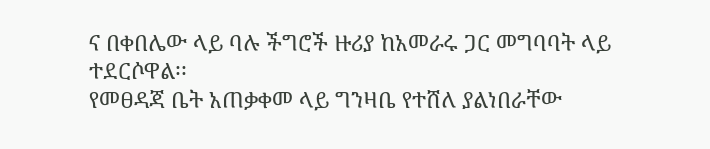ና በቀበሌው ላይ ባሉ ችግሮች ዙሪያ ከአመራሩ ጋር መግባባት ላይ ተደርሶዋል፡፡
የመፀዳጃ ቤት አጠቃቀመ ላይ ግንዛቤ የተሸለ ያልነበራቸው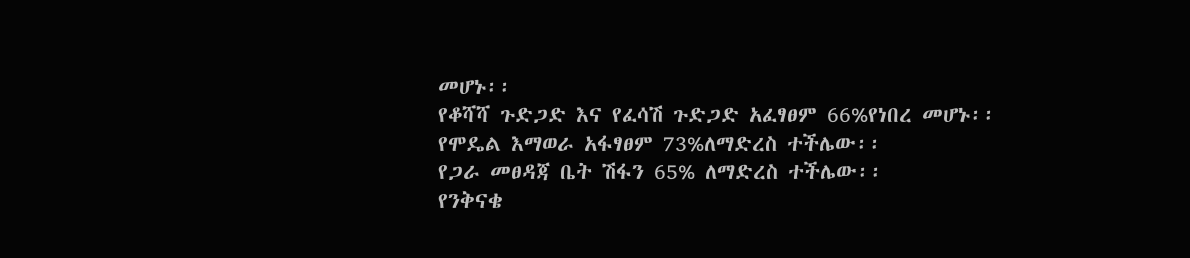መሆኑ፡፡
የቆሻሻ ጉድጋድ እና የፈሳሽ ጉድጋድ አፈፃፀም 66%የነበረ መሆኑ፡፡
የሞዴል እማወራ አፋፃፀም 73%ለማድረስ ተችሌው፡፡
የጋራ መፀዳጃ ቤት ሽፋን 65% ለማድረስ ተችሌው፡፡
የንቅናቄ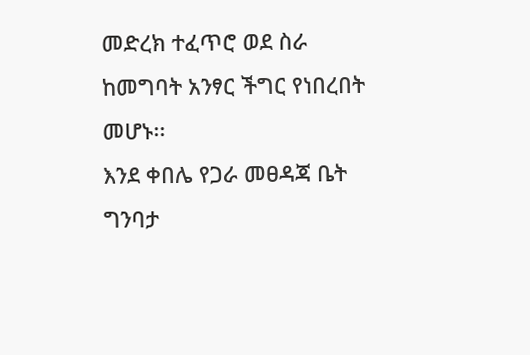መድረክ ተፈጥሮ ወደ ስራ ከመግባት አንፃር ችግር የነበረበት መሆኑ፡፡
እንደ ቀበሌ የጋራ መፀዳጃ ቤት ግንባታ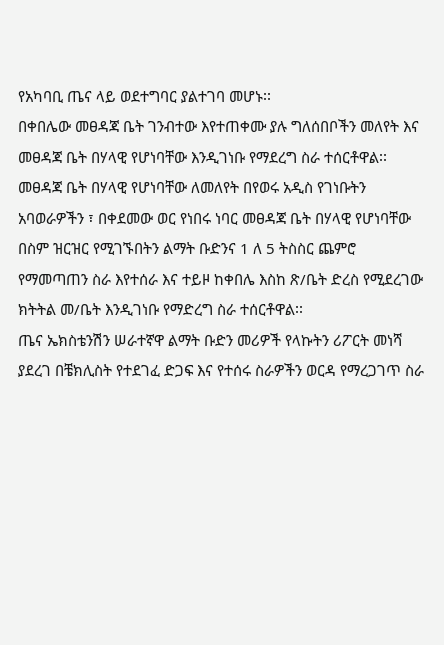የአካባቢ ጤና ላይ ወደተግባር ያልተገባ መሆኑ፡፡
በቀበሌው መፀዳጃ ቤት ገንብተው እየተጠቀሙ ያሉ ግለሰበቦችን መለየት እና መፀዳጃ ቤት በሃላዊ የሆነባቸው እንዲገነቡ የማደረግ ስራ ተሰርቶዋል፡፡ መፀዳጃ ቤት በሃላዊ የሆነባቸው ለመለየት በየወሩ አዲስ የገነቡትን አባወራዎችን ፣ በቀደመው ወር የነበሩ ነባር መፀዳጃ ቤት በሃላዊ የሆነባቸው በስም ዝርዝር የሚገኙበትን ልማት ቡድንና 1 ለ 5 ትስስር ጨምሮ የማመጣጠን ስራ እየተሰራ እና ተይዞ ከቀበሌ እስከ ጽ/ቤት ድረስ የሚደረገው ክትትል መ/ቤት እንዲገነቡ የማድረግ ስራ ተሰርቶዋል፡፡
ጤና ኤክስቴንሽን ሠራተኛዋ ልማት ቡድን መሪዎች የላኩትን ሪፖርት መነሻ ያደረገ በቼክሊስት የተደገፈ ድጋፍ እና የተሰሩ ስራዎችን ወርዳ የማረጋገጥ ስራ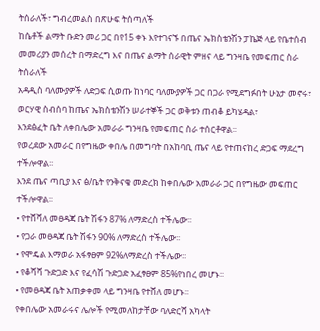ትሰራለች፣ ግብረመልስ በጽሁፍ ትሰጣለች
ከሴቶች ልማት ቡድን መሪ ጋር በየ15 ቀኑ እየተገናኙ በጤና ኤክስቴንሽን ፓኬጅ ላይ የቤተሰብ መመሪያን መሰረት በማድረግ እና በጤና ልማት ሰራዊት ምዘና ላይ ግንዛቤ የመፍጠር ስራ ትሰራለች
አዳዲስ ባለሙያዎች ለድጋፍ ሲወጡ ከነባር ባለሙያዎች ጋር በጋራ የሚደግፉበት ሁኔታ መኖሩ፣
ወርሃዊ ስብሰባ ከጤና ኤክስቴንሽን ሠራተኞች ጋር ወቅቱን ጠብቆ ይካሄዳል፣
እንደፅፈት ቤት ለቀበሌው አመራራ ግንዛቤ የመፍጠር ስራ ተሰርቶዋል፡፡
የወረደው አመራር በየግዜው ቀበሌ በመግባት በአከባቢ ጤና ላይ የተጠናከረ ድጋፍ ማደረግ ተችሎዋል፡፡
እንደ ጤና ጣቢያ እና ፅ/ቤት የንቅናቄ መድረክ ከቀበሌው አመራራ ጋር በየግዜው መፍጠር ተችሎዋል፡፡
• የተሸሻለ መፀዳጃ ቤት ሽፋን 87% ለማድረስ ተችሌው፡፡
• የጋራ መፀዳጃ ቤት ሽፋን 90% ለማድረስ ተችሌው፡፡
• የሞዴል እማወራ አፋፃፀም 92%ለማድረስ ተችሌው፡፡
• የቆሻሻ ጉድጋድ እና የፈሳሽ ጉድጋድ አፈፃፀም 85%የነበረ መሆኑ፡፡
• የመፀዳጃ ቤት አጠቃቀመ ላይ ግንዛቤ የተሸለ መሆኑ፡፡
የቀበሌው አመራሩና ሌሎች የሚመለከታቸው ባለድርሻ አካላት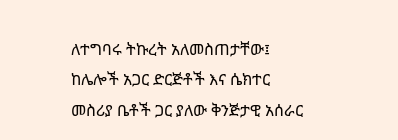ለተግባሩ ትኩረት አለመስጠታቸው፤
ከሌሎች አጋር ድርጅቶች እና ሴክተር መስሪያ ቤቶች ጋር ያለው ቅንጅታዊ አሰራር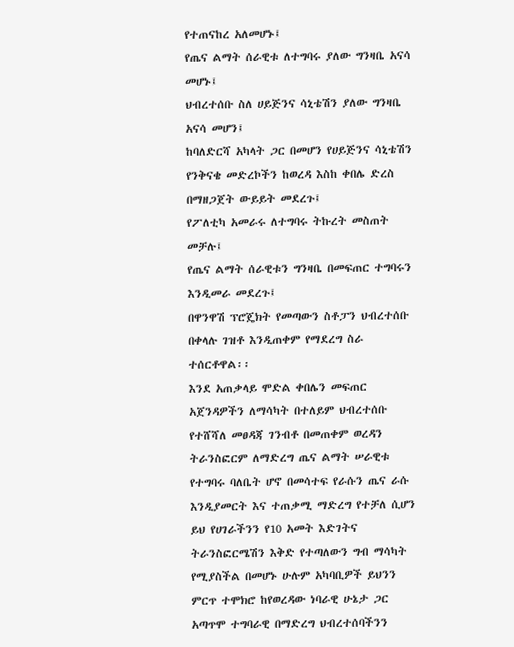የተጠናከረ አለመሆኑ፤
የጤና ልማት ሰራዊቱ ለተግባሩ ያለው ግንዛቤ አናሳ መሆኑ፤
ህብረተሰቡ ስለ ሀይጅንና ሳኒቴሽን ያለው ግንዛቤ አናሳ መሆን፤
ከባለድርሻ አካላት ጋር በመሆን የሀይጅንና ሳኒቴሽን የንቅናቄ መድረኮችን ከወረዳ እስከ ቀበሌ ድረስ በማዘጋጀት ውይይት መደረጉ፤
የፖለቲካ አመራሩ ለተግባሩ ትኩረት መስጠት መቻሉ፤
የጤና ልማት ሰራዊቱን ግንዛቤ በመፍጠር ተግባሩን እንዲመራ መደረጉ፤
በዋንዋሽ ፕሮጄክት የመጣውን ስቶፓን ህብረተሰቡ በቀላሉ ገዝቶ እንዲጠቀም የማደረግ ስራ ተሰርቶዋል፡፡
እንደ አጠቃላይ ሞድል ቀበሌን መፍጠር አጀንዳዎችን ለማሳካት በተለይም ህብረተሰቡ የተሸሻለ መፀዳጃ ገንብቶ በመጠቀም ወረዳን ትራንስፎርም ለማድረግ ጤና ልማት ሠራዊቱ የተግባሩ ባለቤት ሆኖ በመሳተፍ የራሱን ጤና ራሱ እንዲያመርት እና ተጠቃሚ ማድረግ የተቻለ ሲሆን ይህ የሀገራችንን የ10 አመት እድገትና ትራንስፎርሜሽን እቅድ የተጣለውን ግብ ማሳካት የሚያስችል በመሆኑ ሁሉም አካባቢዎች ይህንን ምርጥ ተሞክሮ ከየወረዳው ነባራዊ ሁኔታ ጋር አጣጥሞ ተግባራዊ በማድረግ ህብረተሰባችንን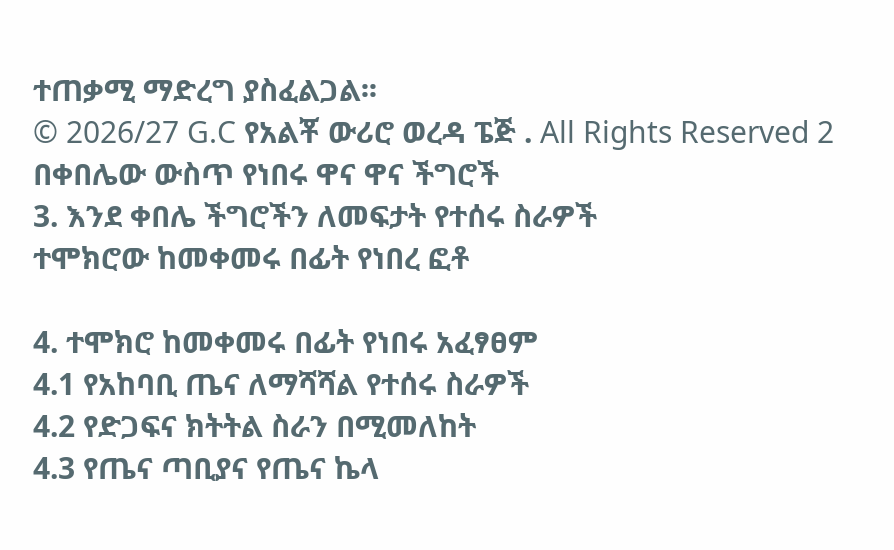ተጠቃሚ ማድረግ ያስፈልጋል፡፡
© 2026/27 G.C የአልቾ ውሪሮ ወረዳ ፔጅ . All Rights Reserved 2 በቀበሌው ውስጥ የነበሩ ዋና ዋና ችግሮች
3. እንደ ቀበሌ ችግሮችን ለመፍታት የተሰሩ ስራዎች
ተሞክሮው ከመቀመሩ በፊት የነበረ ፎቶ

4. ተሞክሮ ከመቀመሩ በፊት የነበሩ አፈፃፀም
4.1 የአከባቢ ጤና ለማሻሻል የተሰሩ ስራዎች
4.2 የድጋፍና ክትትል ስራን በሚመለከት
4.3 የጤና ጣቢያና የጤና ኬላ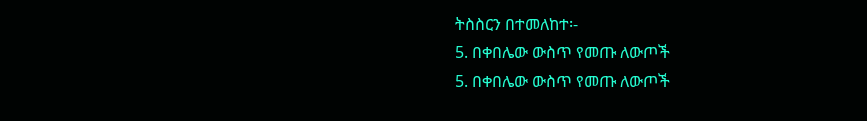ትስስርን በተመለከተ፡-
5. በቀበሌው ውስጥ የመጡ ለውጦች
5. በቀበሌው ውስጥ የመጡ ለውጦች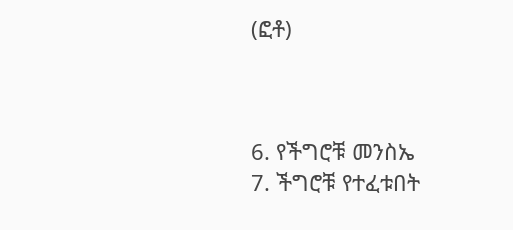(ፎቶ)



6. የችግሮቹ መንስኤ
7. ችግሮቹ የተፈቱበት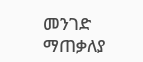መንገድ
ማጠቃለያ